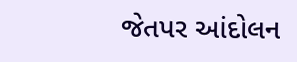જેતપર આંદોલન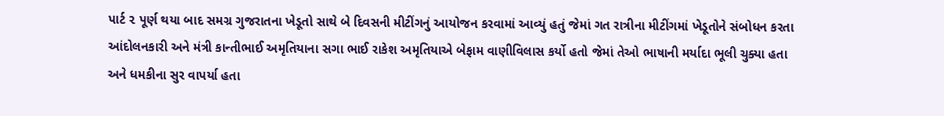પાર્ટ ૨ પૂર્ણ થયા બાદ સમગ્ર ગુજરાતના ખેડૂતો સાથે બે દિવસની મીટીંગનું આયોજન કરવામાં આવ્યું હતું જેમાં ગત રાત્રીના મીટીંગમાં ખેડૂતોને સંબોધન કરતા આંદોલનકારી અને મંત્રી કાન્તીભાઈ અમૃતિયાના સગા ભાઈ રાકેશ અમૃતિયાએ બેફામ વાણીવિલાસ કર્યો હતો જેમાં તેઓ ભાષાની મર્યાદા ભૂલી ચુક્યા હતા અને ધમકીના સુર વાપર્યા હતા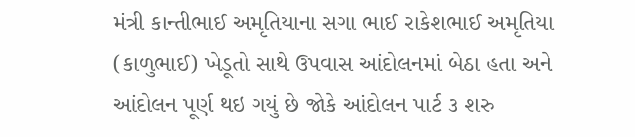મંત્રી કાન્તીભાઈ અમૃતિયાના સગા ભાઈ રાકેશભાઈ અમૃતિયા (કાળુભાઈ) ખેડૂતો સાથે ઉપવાસ આંદોલનમાં બેઠા હતા અને આંદોલન પૂર્ણ થઇ ગયું છે જોકે આંદોલન પાર્ટ ૩ શરુ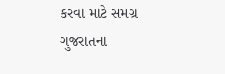કરવા માટે સમગ્ર ગુજરાતના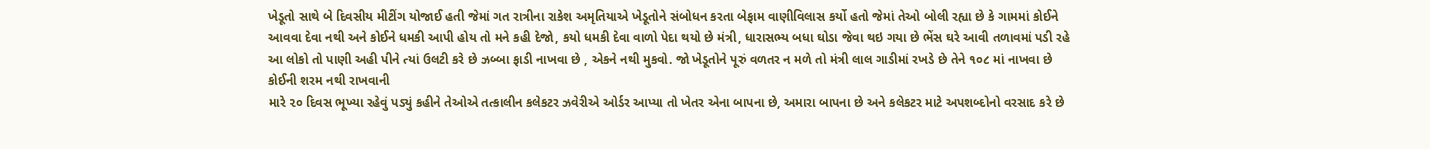ખેડૂતો સાથે બે દિવસીય મીટીંગ યોજાઈ હતી જેમાં ગત રાત્રીના રાકેશ અમૃતિયાએ ખેડૂતોને સંબોધન કરતા બેફામ વાણીવિલાસ કર્યો હતો જેમાં તેઓ બોલી રહ્યા છે કે ગામમાં કોઈને આવવા દેવા નથી અને કોઈને ધમકી આપી હોય તો મને કહી દેજો, કયો ધમકી દેવા વાળો પેદા થયો છે મંત્રી, ધારાસભ્ય બધા ઘોડા જેવા થઇ ગયા છે ભેંસ ઘરે આવી તળાવમાં પડી રહે આ લોકો તો પાણી અહી પીને ત્યાં ઉલટી કરે છે ઝબ્બા ફાડી નાખવા છે , એકને નથી મુકવો. જો ખેડૂતોને પૂરું વળતર ન મળે તો મંત્રી લાલ ગાડીમાં રખડે છે તેને ૧૦૮ માં નાખવા છે કોઈની શરમ નથી રાખવાની
મારે ૨૦ દિવસ ભૂખ્યા રહેવું પડ્યું કહીને તેઓએ તત્કાલીન કલેકટર ઝવેરીએ ઓર્ડર આપ્યા તો ખેતર એના બાપના છે, અમારા બાપના છે અને કલેકટર માટે અપશબ્દોનો વરસાદ કરે છે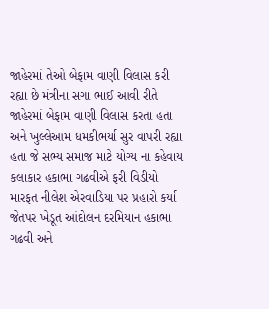જાહેરમાં તેઓ બેફામ વાણી વિલાસ કરી રહ્યા છે મંત્રીના સગા ભાઈ આવી રીતે જાહેરમાં બેફામ વાણી વિલાસ કરતા હતા અને ખુલ્લેઆમ ધમકીભર્યા સુર વાપરી રહ્યા હતા જે સભ્ય સમાજ માટે યોગ્ય ના કહેવાય
કલાકાર હકાભા ગઢવીએ ફરી વિડીયો મારફત નીલેશ એરવાડિયા પર પ્રહારો કર્યા
જેતપર ખેડૂત આંદોલન દરમિયાન હકાભા ગઢવી અને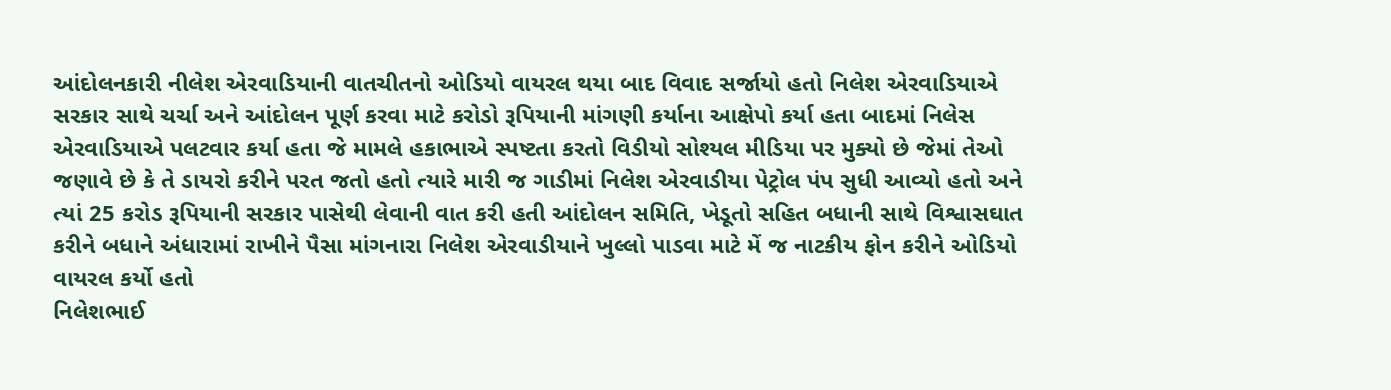આંદોલનકારી નીલેશ એરવાડિયાની વાતચીતનો ઓડિયો વાયરલ થયા બાદ વિવાદ સર્જાયો હતો નિલેશ એરવાડિયાએ સરકાર સાથે ચર્ચા અને આંદોલન પૂર્ણ કરવા માટે કરોડો રૂપિયાની માંગણી કર્યાના આક્ષેપો કર્યા હતા બાદમાં નિલેસ એરવાડિયાએ પલટવાર કર્યા હતા જે મામલે હકાભાએ સ્પષ્ટતા કરતો વિડીયો સોશ્યલ મીડિયા પર મુક્યો છે જેમાં તેઓ જણાવે છે કે તે ડાયરો કરીને પરત જતો હતો ત્યારે મારી જ ગાડીમાં નિલેશ એરવાડીયા પેટ્રોલ પંપ સુધી આવ્યો હતો અને ત્યાં 25 કરોડ રૂપિયાની સરકાર પાસેથી લેવાની વાત કરી હતી આંદોલન સમિતિ, ખેડૂતો સહિત બધાની સાથે વિશ્વાસઘાત કરીને બધાને અંધારામાં રાખીને પૈસા માંગનારા નિલેશ એરવાડીયાને ખુલ્લો પાડવા માટે મેં જ નાટકીય ફોન કરીને ઓડિયો વાયરલ કર્યો હતો
નિલેશભાઈ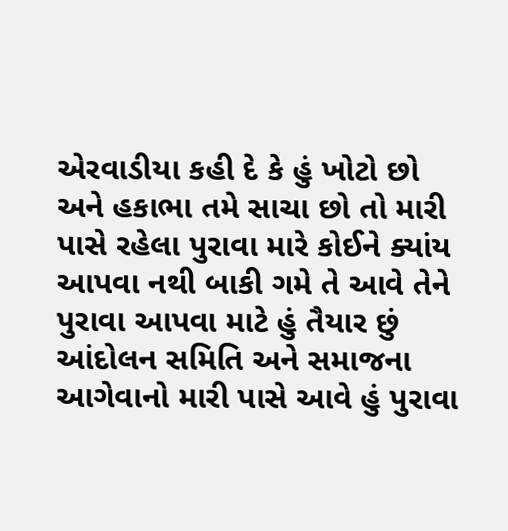એરવાડીયા કહી દે કે હું ખોટો છો અને હકાભા તમે સાચા છો તો મારી પાસે રહેલા પુરાવા મારે કોઈને ક્યાંય આપવા નથી બાકી ગમે તે આવે તેને પુરાવા આપવા માટે હું તૈયાર છું આંદોલન સમિતિ અને સમાજના આગેવાનો મારી પાસે આવે હું પુરાવા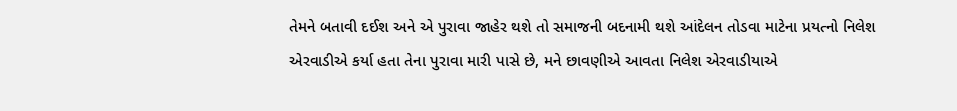તેમને બતાવી દઈશ અને એ પુરાવા જાહેર થશે તો સમાજની બદનામી થશે આંદેલન તોડવા માટેના પ્રયત્નો નિલેશ એરવાડીએ કર્યા હતા તેના પુરાવા મારી પાસે છે, મને છાવણીએ આવતા નિલેશ એરવાડીયાએ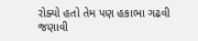રોક્યો હતો તેમ પણ હકાભા ગઢવી જણાવી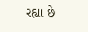રહ્યા છે